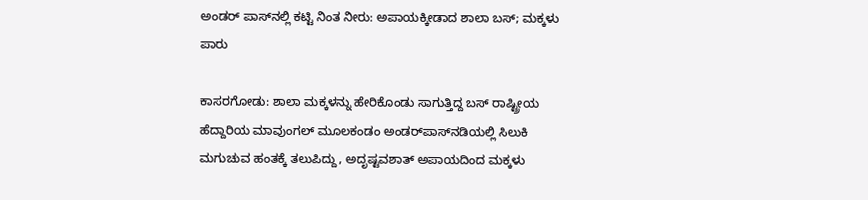ಅಂಡರ್ ಪಾಸ್‌ನಲ್ಲಿ ಕಟ್ಟಿ ನಿಂತ ನೀರು: ಅಪಾಯಕ್ಕೀಡಾದ ಶಾಲಾ ಬಸ್; ಮಕ್ಕಳು ಪಾರು

ಕಾಸರಗೋಡು: ಶಾಲಾ ಮಕ್ಕಳನ್ನು ಹೇರಿಕೊಂಡು ಸಾಗುತ್ತಿದ್ದ ಬಸ್ ರಾಷ್ಟ್ರೀಯ ಹೆದ್ದಾರಿಯ ಮಾವುಂಗಲ್ ಮೂಲಕಂಡಂ ಅಂಡರ್‌ಪಾಸ್‌ನಡಿಯಲ್ಲಿ ಸಿಲುಕಿ ಮಗುಚುವ ಹಂತಕ್ಕೆ ತಲುಪಿದ್ದು, ಅದೃಷ್ಟವಶಾತ್ ಅಪಾಯದಿಂದ ಮಕ್ಕಳು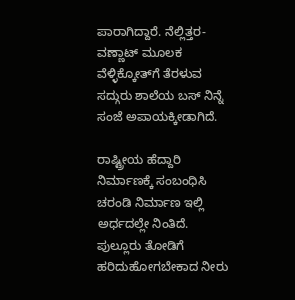ಪಾರಾಗಿದ್ದಾರೆ. ನೆಲ್ಲಿತ್ತರ- ವಣ್ಣಾಟ್ ಮೂಲಕ ವೆಳ್ಳಿಕ್ಕೋತ್‌ಗೆ ತೆರಳುವ ಸದ್ಗುರು ಶಾಲೆಯ ಬಸ್ ನಿನ್ನೆ ಸಂಜೆ ಅಪಾಯಕ್ಕೀಡಾಗಿದೆ.

ರಾಷ್ಟ್ರೀಯ ಹೆದ್ದಾರಿ ನಿರ್ಮಾಣಕ್ಕೆ ಸಂಬಂಧಿಸಿ ಚರಂಡಿ ನಿರ್ಮಾಣ ಇಲ್ಲಿ ಅರ್ಧದಲ್ಲೇ ನಿಂತಿದೆ. ಪುಲ್ಲೂರು ತೋಡಿಗೆ ಹರಿದುಹೋಗಬೇಕಾದ ನೀರು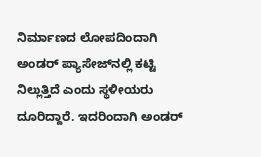ನಿರ್ಮಾಣದ ಲೋಪದಿಂದಾಗಿ ಅಂಡರ್ ಪ್ಯಾಸೇಜ್‌ನಲ್ಲಿ ಕಟ್ಟಿ ನಿಲ್ಲುತ್ತಿದೆ ಎಂದು ಸ್ಥಳೀಯರು ದೂರಿದ್ದಾರೆ. ಇದರಿಂದಾಗಿ ಅಂಡರ್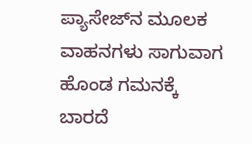ಪ್ಯಾಸೇಜ್‌ನ ಮೂಲಕ ವಾಹನಗಳು ಸಾಗುವಾಗ ಹೊಂಡ ಗಮನಕ್ಕೆ ಬಾರದೆ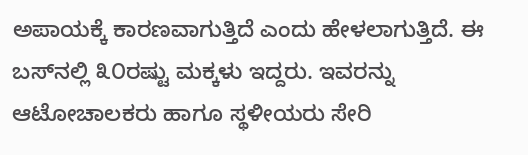ಅಪಾಯಕ್ಕೆ ಕಾರಣವಾಗುತ್ತಿದೆ ಎಂದು ಹೇಳಲಾಗುತ್ತಿದೆ. ಈ ಬಸ್‌ನಲ್ಲಿ ೩೦ರಷ್ಟು ಮಕ್ಕಳು ಇದ್ದರು. ಇವರನ್ನು ಆಟೋಚಾಲಕರು ಹಾಗೂ ಸ್ಥಳೀಯರು ಸೇರಿ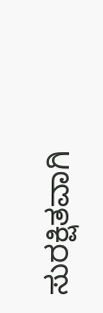ಸುರಕ್ಷಿತವಾಗಿ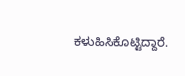ಕಳುಹಿಸಿಕೊಟ್ಟಿದ್ದಾರೆ.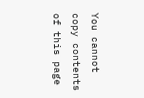You cannot copy contents of this page